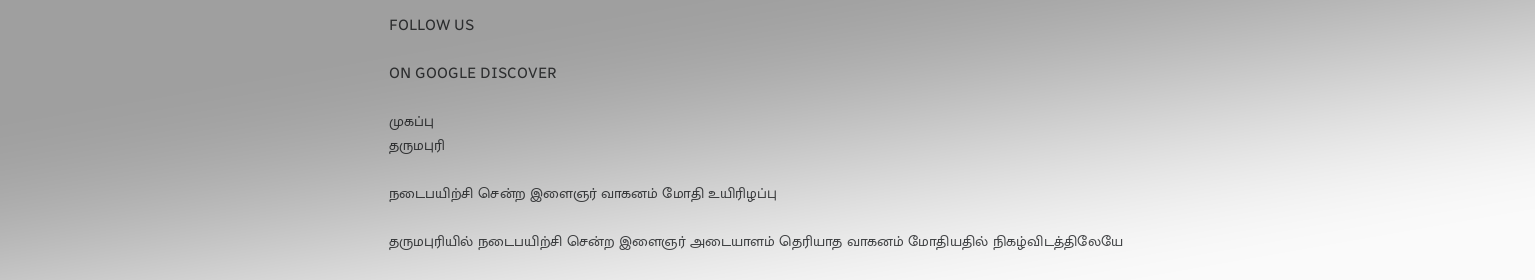FOLLOW US

ON GOOGLE DISCOVER

முகப்பு
தருமபுரி

நடைபயிற்சி சென்ற இளைஞர் வாகனம் மோதி உயிரிழப்பு

தருமபுரியில் நடைபயிற்சி சென்ற இளைஞர் அடையாளம் தெரியாத வாகனம் மோதியதில் நிகழ்விடத்திலேயே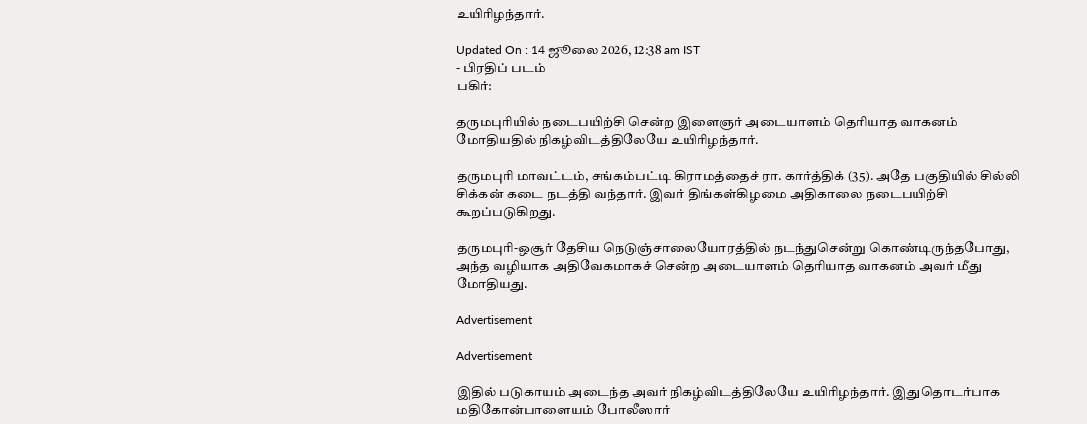உயிரிழந்தார்.

Updated On : 14 ஜூலை 2026, 12:38 am IST
- பிரதிப் படம்
பகிர்:

தருமபுரியில் நடைபயிற்சி சென்ற இளைஞர் அடையாளம் தெரியாத வாகனம் மோதியதில் நிகழ்விடத்திலேயே உயிரிழந்தார்.

தருமபுரி மாவட்டம், சங்கம்பட்டி கிராமத்தைச் ரா. கார்த்திக் (35). அதே பகுதியில் சில்லி சிக்கன் கடை நடத்தி வந்தார். இவர் திங்கள்கிழமை அதிகாலை நடைபயிற்சி கூறப்படுகிறது.

தருமபுரி-ஒசூர் தேசிய நெடுஞ்சாலையோரத்தில் நடந்துசென்று கொண்டிருந்தபோது, அந்த வழியாக அதிவேகமாகச் சென்ற அடையாளம் தெரியாத வாகனம் அவர் மீது மோதியது.

Advertisement

Advertisement

இதில் படுகாயம் அடைந்த அவர் நிகழ்விடத்திலேயே உயிரிழந்தார். இதுதொடர்பாக மதிகோன்பாளையம் போலீஸார்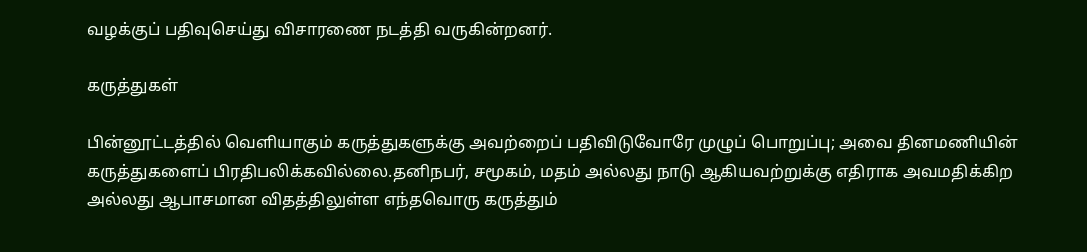வழக்குப் பதிவுசெய்து விசாரணை நடத்தி வருகின்றனர்.

கருத்துகள்

பின்னூட்டத்தில் வெளியாகும் கருத்துகளுக்கு அவற்றைப் பதிவிடுவோரே முழுப் பொறுப்பு; அவை தினமணியின் கருத்துகளைப் பிரதிபலிக்கவில்லை.தனிநபர், சமூகம், மதம் அல்லது நாடு ஆகியவற்றுக்கு எதிராக அவமதிக்கிற அல்லது ஆபாசமான விதத்திலுள்ள எந்தவொரு கருத்தும்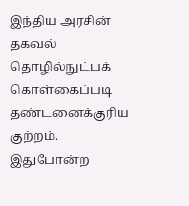இந்திய அரசின் தகவல் தொழில்நுட்பக் கொள்கைப்படி தண்டனைக்குரிய குற்றம். இதுபோன்ற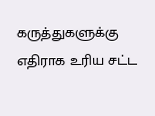கருத்துகளுக்கு எதிராக உரிய சட்ட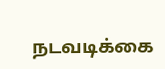நடவடிக்கை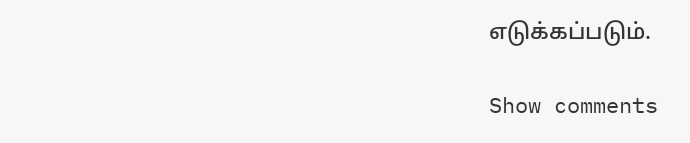எடுக்கப்படும்.

Show comments